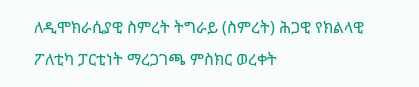ለዲሞክራሲያዊ ስምረት ትግራይ (ስምረት) ሕጋዊ የክልላዊ ፖለቲካ ፓርቲነት ማረጋገጫ ምስክር ወረቀት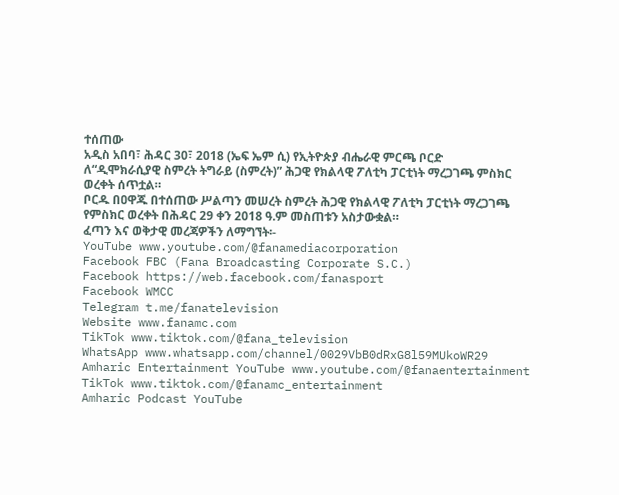ተሰጠው
አዲስ አበባ፣ ሕዳር 30፣ 2018 (ኤፍ ኤም ሲ) የኢትዮጵያ ብሔራዊ ምርጫ ቦርድ ለ“ዲሞክራሲያዊ ስምረት ትግራይ (ስምረት)” ሕጋዊ የክልላዊ ፖለቲካ ፓርቲነት ማረጋገጫ ምስክር ወረቀት ሰጥቷል።
ቦርዱ በዐዋጁ በተሰጠው ሥልጣን መሠረት ስምረት ሕጋዊ የክልላዊ ፖለቲካ ፓርቲነት ማረጋገጫ የምስክር ወረቀት በሕዳር 29 ቀን 2018 ዓ.ም መስጠቱን አስታውቋል።
ፈጣን እና ወቅታዊ መረጃዎችን ለማግኘት፡-
YouTube www.youtube.com/@fanamediacorporation
Facebook FBC (Fana Broadcasting Corporate S.C.)
Facebook https://web.facebook.com/fanasport
Facebook WMCC
Telegram t.me/fanatelevision
Website www.fanamc.com
TikTok www.tiktok.com/@fana_television
WhatsApp www.whatsapp.com/channel/0029VbB0dRxG8l59MUkoWR29
Amharic Entertainment YouTube www.youtube.com/@fanaentertainment
TikTok www.tiktok.com/@fanamc_entertainment
Amharic Podcast YouTube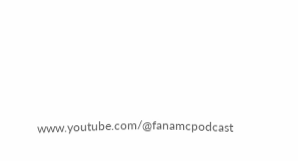www.youtube.com/@fanamcpodcast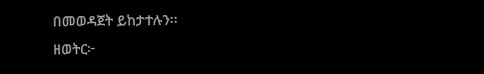በመወዳጀት ይከታተሉን፡፡
ዘወትር፦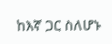ከእኛ ጋር ስለሆኑ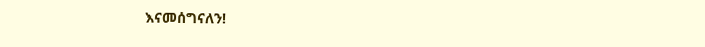እናመሰግናለን!